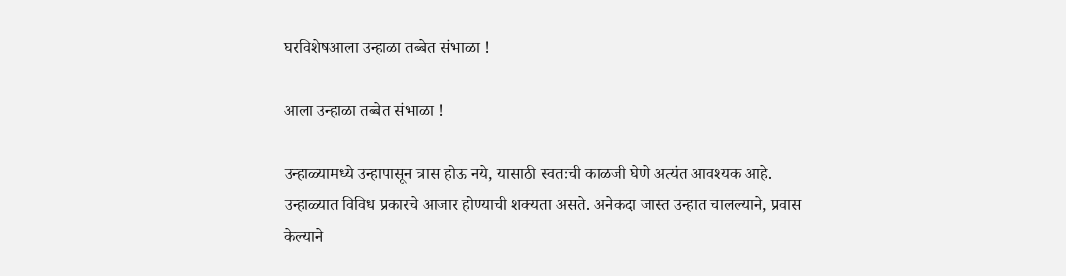घरविशेषआला उन्हाळा तब्बेत संभाळा !

आला उन्हाळा तब्बेत संभाळा !

उन्हाळ्यामध्ये उन्हापासून त्रास होऊ नये, यासाठी स्वतःची काळजी घेणे अत्यंत आवश्यक आहे. उन्हाळ्यात विविध प्रकारचे आजार होण्याची शक्यता असते. अनेकदा जास्त उन्हात चालल्याने, प्रवास केल्याने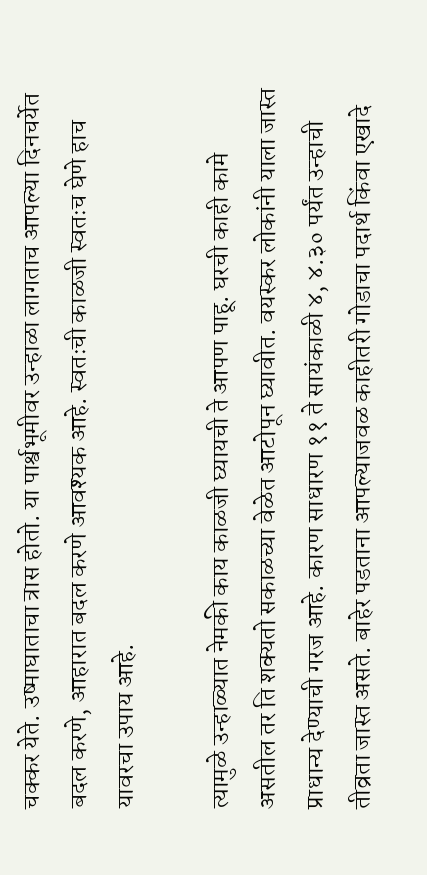चक्कर येते. उष्माघाताचा त्रास होतो. या पार्श्वभूमीवर उन्हाळा लागताच आपल्या दिनचर्येत बदल करणे, आहारात बदल करणे आवश्यक आहे. स्वतःची काळजी स्वतःच घेणे हाच यावरचा उपाय आहे.

त्यामुळे उन्हाळ्यात नेमकी काय काळजी घ्यायची ते आपण पाहू. घरची काही कामे असतील तर ति शक्यतो सकाळच्या वेळेत आटोपून घ्यावीत. वयस्कर लोकांनी याला जास्त प्राधान्य देण्याची गरज आहे. कारण साधारण ११ ते सायंकाळी ४, ४.३० पर्यंत उन्हाची तीव्रता जास्त असते. बाहेर पडताना आपल्याजवळ काहीतरी गोडाचा पदार्थ किंवा एखादे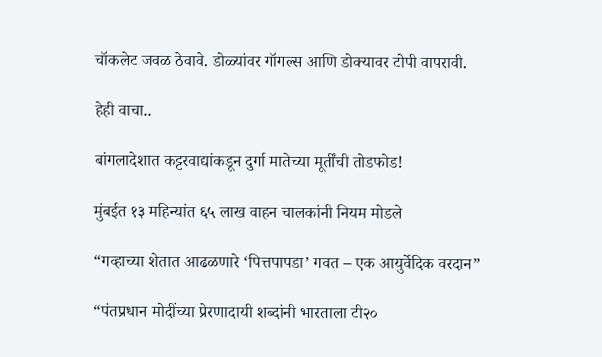चॉकलेट जवळ ठेवावे. डोळ्यांवर गॉगल्स आणि डोक्यावर टोपी वापरावी.

हेही वाचा..

बांगलादेशात कट्टरवाद्यांकडून दुर्गा मातेच्या मूर्तींची तोडफोड!

मुंबईत १३ महिन्यांत ६५ लाख वाहन चालकांनी नियम मोडले

“गव्हाच्या शेतात आढळणारे ‘पित्तपापडा’ गवत – एक आयुर्वेदिक वरदान”

“पंतप्रधान मोदींच्या प्रेरणादायी शब्दांनी भारताला टी२०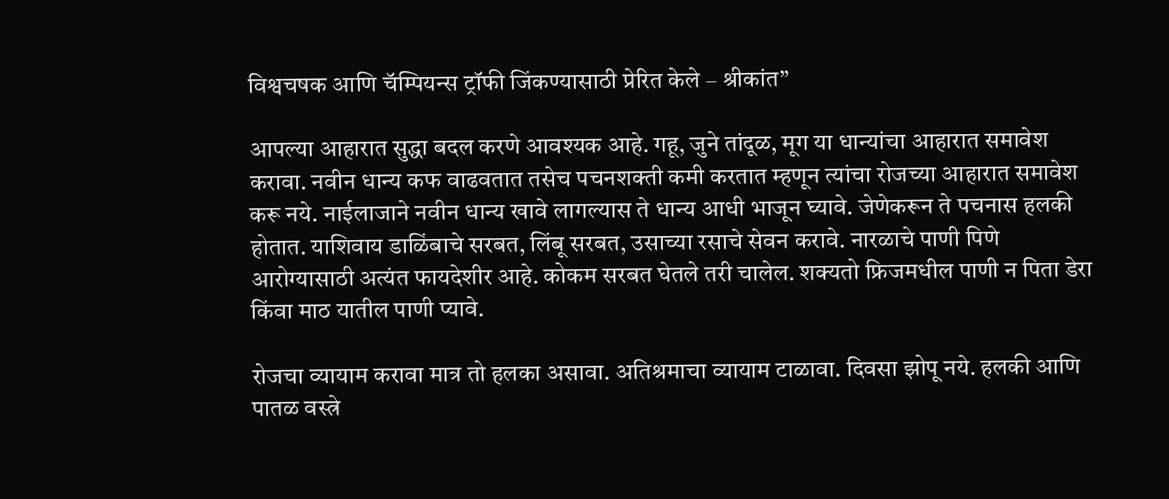विश्वचषक आणि चॅम्पियन्स ट्रॉफी जिंकण्यासाठी प्रेरित केले – श्रीकांत”

आपल्या आहारात सुद्धा बदल करणे आवश्यक आहे. गहू, जुने तांदूळ, मूग या धान्यांचा आहारात समावेश करावा. नवीन धान्य कफ वाढवतात तसेच पचनशक्ती कमी करतात म्हणून त्यांचा रोजच्या आहारात समावेश करू नये. नाईलाजाने नवीन धान्य खावे लागल्यास ते धान्य आधी भाजून घ्यावे. जेणेकरून ते पचनास हलकी होतात. याशिवाय डाळिंबाचे सरबत, लिंबू सरबत, उसाच्या रसाचे सेवन करावे. नारळाचे पाणी पिणे आरोग्यासाठी अत्यंत फायदेशीर आहे. कोकम सरबत घेतले तरी चालेल. शक्यतो फ्रिजमधील पाणी न पिता डेरा किंवा माठ यातील पाणी प्यावे.

रोजचा व्यायाम करावा मात्र तो हलका असावा. अतिश्रमाचा व्यायाम टाळावा. दिवसा झोपू नये. हलकी आणि पातळ वस्त्रे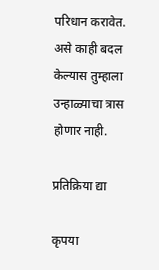परिधान करावेत. असे काही बदल केल्यास तुम्हाला उन्हाळ्याचा त्रास होणार नाही.

प्रतिक्रिया द्या

कृपया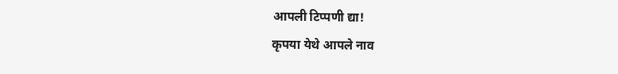आपली टिप्पणी द्या!
कृपया येथे आपले नाव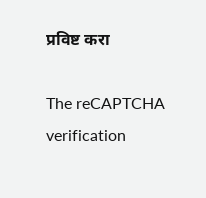प्रविष्ट करा

The reCAPTCHA verification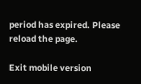period has expired. Please reload the page.

Exit mobile version